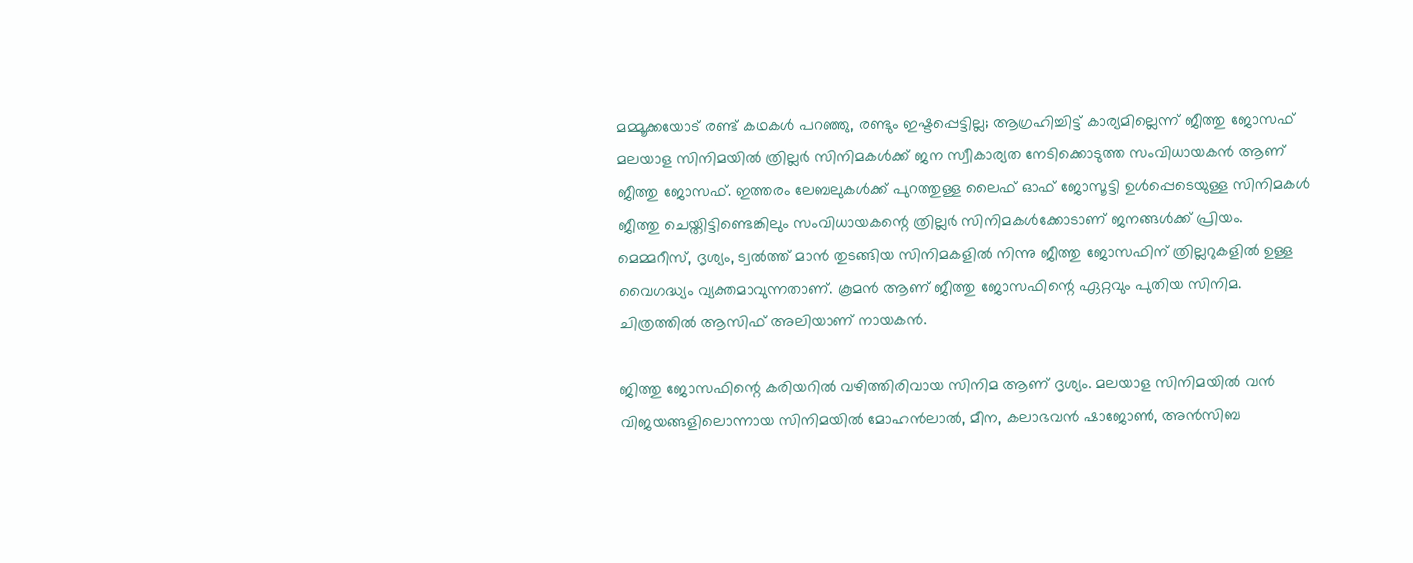മമ്മൂക്കയോട് രണ്ട് കഥകൾ പറഞ്ഞു, രണ്ടും ഇഷ്ടപ്പെട്ടില്ല; ആഗ്രഹിച്ചിട്ട് കാര്യമില്ലെന്ന് ജീത്തു ജോസഫ്
മലയാള സിനിമയിൽ ത്രില്ലർ സിനിമകൾക്ക് ജന സ്വീകാര്യത നേടിക്കൊടുത്ത സംവിധായകൻ ആണ് ജീത്തു ജോസഫ്. ഇത്തരം ലേബലുകൾക്ക് പുറത്തുള്ള ലൈഫ് ഓഫ് ജോസൂട്ടി ഉൾപ്പെടെയുള്ള സിനിമകൾ ജീത്തു ചെയ്തിട്ടിണ്ടെങ്കിലും സംവിധായകന്റെ ത്രില്ലർ സിനിമകൾക്കോടാണ് ജനങ്ങൾക്ക് പ്രിയം. മെമ്മറീസ്, ദൃശ്യം, ട്വൽത്ത് മാൻ തുടങ്ങിയ സിനിമകളിൽ നിന്നു ജീത്തു ജോസഫിന് ത്രില്ലറുകളിൽ ഉള്ള വൈഗദ്ധ്യം വ്യക്തമാവുന്നതാണ്. കൂമൻ ആണ് ജീത്തു ജോസഫിന്റെ ഏറ്റവും പുതിയ സിനിമ. ചിത്രത്തിൽ ആസിഫ് അലിയാണ് നായകൻ.

ജിത്തു ജോസഫിന്റെ കരിയറിൽ വഴിത്തിരിവായ സിനിമ ആണ് ദൃശ്യം. മലയാള സിനിമയിൽ വൻ വിജയങ്ങളിലൊന്നായ സിനിമയിൽ മോഹൻലാൽ, മീന, കലാഭവൻ ഷാജോൺ, അൻസിബ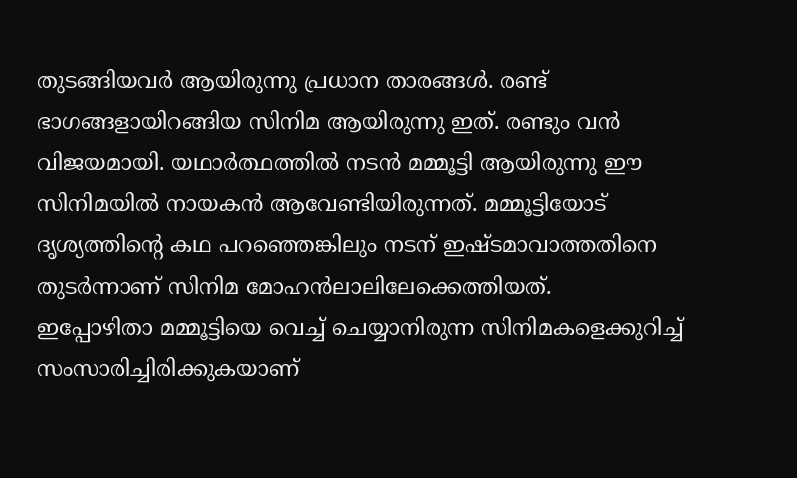തുടങ്ങിയവർ ആയിരുന്നു പ്രധാന താരങ്ങൾ. രണ്ട് ഭാഗങ്ങളായിറങ്ങിയ സിനിമ ആയിരുന്നു ഇത്. രണ്ടും വൻ വിജയമായി. യഥാർത്ഥത്തിൽ നടൻ മമ്മൂട്ടി ആയിരുന്നു ഈ സിനിമയിൽ നായകൻ ആവേണ്ടിയിരുന്നത്. മമ്മൂട്ടിയോട് ദൃശ്യത്തിന്റെ കഥ പറഞ്ഞെങ്കിലും നടന് ഇഷ്ടമാവാത്തതിനെ തുടർന്നാണ് സിനിമ മോഹൻലാലിലേക്കെത്തിയത്.
ഇപ്പോഴിതാ മമ്മൂട്ടിയെ വെച്ച് ചെയ്യാനിരുന്ന സിനിമകളെക്കുറിച്ച് സംസാരിച്ചിരിക്കുകയാണ്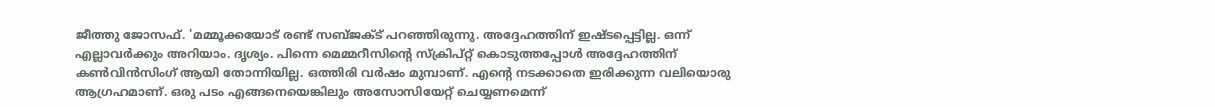ജീത്തു ജോസഫ്. 'മമ്മൂക്കയോട് രണ്ട് സബ്ജക്ട് പറഞ്ഞിരുന്നു. അദ്ദേഹത്തിന് ഇഷ്ടപ്പെട്ടില്ല. ഒന്ന് എല്ലാവർക്കും അറിയാം. ദൃശ്യം. പിന്നെ മെമ്മറീസിന്റെ സ്ക്രിപ്റ്റ് കൊടുത്തപ്പോൾ അദ്ദേഹത്തിന് കൺവിൻസിംഗ് ആയി തോന്നിയില്ല. ഒത്തിരി വർഷം മുമ്പാണ്. എന്റെ നടക്കാതെ ഇരിക്കുന്ന വലിയൊരു ആഗ്രഹമാണ്. ഒരു പടം എങ്ങനെയെങ്കിലും അസോസിയേറ്റ് ചെയ്യണമെന്ന്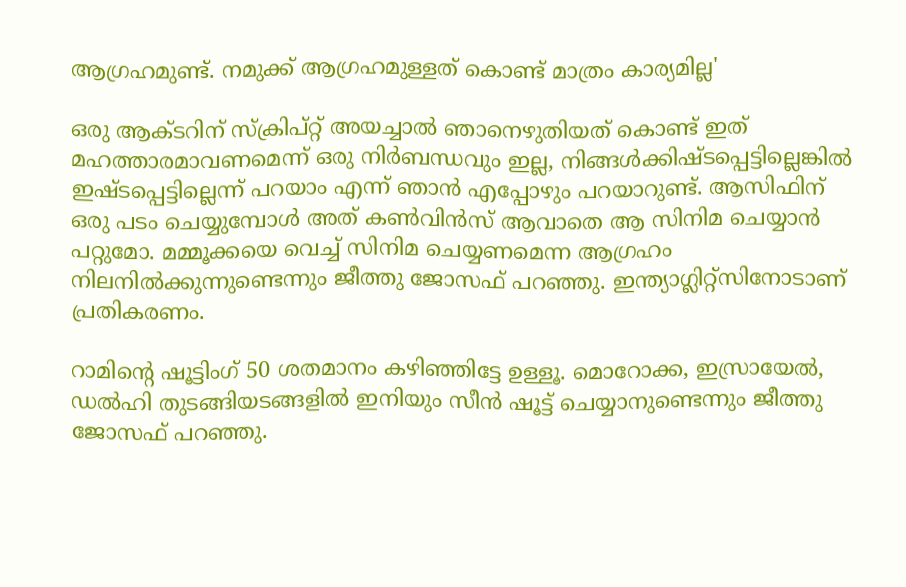ആഗ്രഹമുണ്ട്. നമുക്ക് ആഗ്രഹമുള്ളത് കൊണ്ട് മാത്രം കാര്യമില്ല'

ഒരു ആക്ടറിന് സ്ക്രിപ്റ്റ് അയച്ചാൽ ഞാനെഴുതിയത് കൊണ്ട് ഇത് മഹത്താരമാവണമെന്ന് ഒരു നിർബന്ധവും ഇല്ല, നിങ്ങൾക്കിഷ്ടപ്പെട്ടില്ലെങ്കിൽ ഇഷ്ടപ്പെട്ടില്ലെന്ന് പറയാം എന്ന് ഞാൻ എപ്പോഴും പറയാറുണ്ട്. ആസിഫിന് ഒരു പടം ചെയ്യുമ്പോൾ അത് കൺവിൻസ് ആവാതെ ആ സിനിമ ചെയ്യാൻ പറ്റുമോ. മമ്മൂക്കയെ വെച്ച് സിനിമ ചെയ്യണമെന്ന ആഗ്രഹം നിലനിൽക്കുന്നുണ്ടെന്നും ജീത്തു ജോസഫ് പറഞ്ഞു. ഇന്ത്യാഗ്ലിറ്റ്സിനോടാണ് പ്രതികരണം.

റാമിന്റെ ഷൂട്ടിംഗ് 50 ശതമാനം കഴിഞ്ഞിട്ടേ ഉള്ളൂ. മൊറോക്ക, ഇസ്രായേൽ, ഡൽഹി തുടങ്ങിയടങ്ങളിൽ ഇനിയും സീൻ ഷൂട്ട് ചെയ്യാനുണ്ടെന്നും ജീത്തു ജോസഫ് പറഞ്ഞു.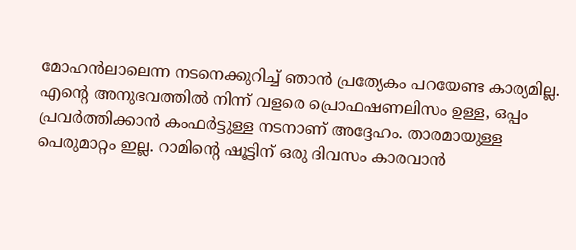മോഹൻലാലെന്ന നടനെക്കുറിച്ച് ഞാൻ പ്രത്യേകം പറയേണ്ട കാര്യമില്ല. എന്റെ അനുഭവത്തിൽ നിന്ന് വളരെ പ്രൊഫഷണലിസം ഉള്ള, ഒപ്പം പ്രവർത്തിക്കാൻ കംഫർട്ടുള്ള നടനാണ് അദ്ദേഹം. താരമായുള്ള പെരുമാറ്റം ഇല്ല. റാമിന്റെ ഷൂട്ടിന് ഒരു ദിവസം കാരവാൻ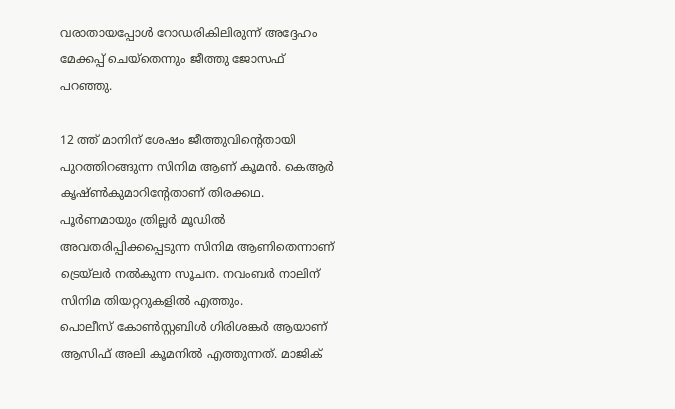വരാതായപ്പോൾ റോഡരികിലിരുന്ന് അദ്ദേഹം മേക്കപ്പ് ചെയ്തെന്നും ജീത്തു ജോസഫ് പറഞ്ഞു.

12 ത്ത് മാനിന് ശേഷം ജീത്തുവിന്റെതായി പുറത്തിറങ്ങുന്ന സിനിമ ആണ് കൂമൻ. കെആർ കൃഷ്ൺകുമാറിന്റേതാണ് തിരക്കഥ. പൂർണമായും ത്രില്ലർ മൂഡിൽ അവതരിപ്പിക്കപ്പെടുന്ന സിനിമ ആണിതെന്നാണ് ട്രെയ്ലർ നൽകുന്ന സൂചന. നവംബർ നാലിന് സിനിമ തിയറ്ററുകളിൽ എത്തും.
പൊലീസ് കോൺസ്റ്റബിൾ ഗിരിശങ്കർ ആയാണ് ആസിഫ് അലി കൂമനിൽ എത്തുന്നത്. മാജിക്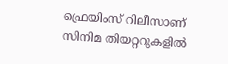ഫ്രെയിംസ് റിലീസാണ് സിനിമ തിയറ്ററുകളിൽ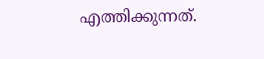എത്തിക്കുന്നത്.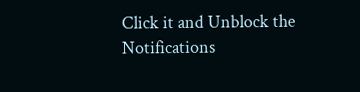Click it and Unblock the Notifications